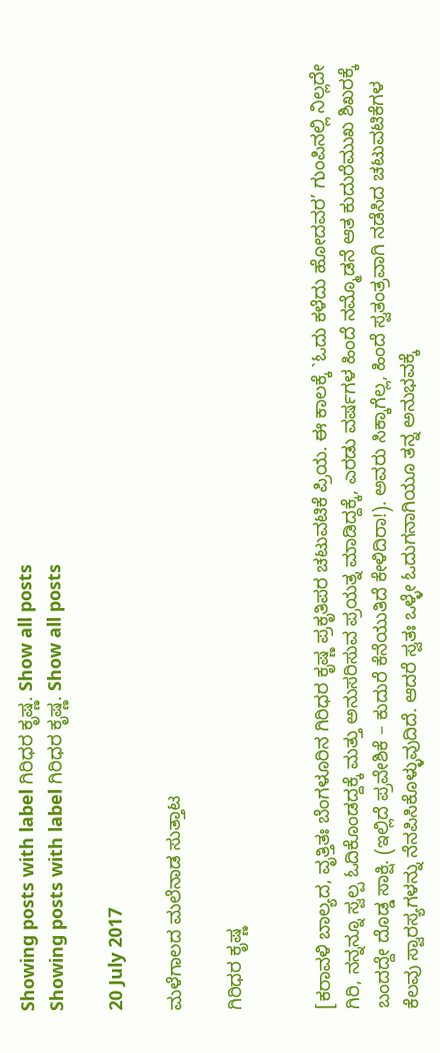Showing posts with label ಗಿರಿಧರ ಕೃಷ್ಣ. Show all posts
Showing posts with label ಗಿರಿಧರ ಕೃಷ್ಣ. Show all posts

20 July 2017

ಮಳೆಗಾಲದ ಮಲೆನಾಡ ಸುತ್ತಾಟ

ಗಿರಿಧರ ಕೃಷ್ಣ


[ಕರಾವಳಿ ಬಾಲ್ಯದ, ವೃತ್ತಿತಃ ಬೆಂಗಳೂರಿನ ಗಿರಿಧರ ಕೃಷ್ಣ ಪ್ರಕೃತಿಪರ ಚಟುವಟಿಕೆ ಪ್ರಿಯ. ಈ ಕಾಲಕ್ಕೆ `ಓದು ಕಳೆದು ಹೋದವರ’ ಗುಂಪಿನಲ್ಲಿ ನಿಲ್ಲದೇ ಗಿರಿ, ನನ್ನನ್ನೂ ಸ್ವಲ್ಪ ಓದಿಕೊಂಡದ್ದಕ್ಕೆ ಮತ್ತು ಅನುಸರಿಸುವ ಪ್ರಯತ್ನ ಮಾಡಿದ್ದಕ್ಕೆ, ಎರಡು ವರ್ಷಗಳ ಹಿಂದೆ ನಮ್ಮೊಡನೆ ಆತ ಕುದುರೆಮುಖ ಶಿಖರಕ್ಕೆ ಬಂದದ್ದೇ ದೊಡ್ಡ ಸಾಕ್ಷಿ. (ಇಲ್ಲಿದೆ ಪ್ರವೇಶಿಕೆ – ಕುದುರೆ ಕೆನೆಯುತಿದೆ ಕೇಳಿದಿರಾ!). ಅವರು ಸಿಕ್ಕಾಗೆಲ್ಲ, ಹಿಂದೆ ಸ್ವತಂತ್ರವಾಗಿ ನಡೆಸಿದ ಚಟುವಟಿಕೆಗಳ ಕೆಲವು ಸ್ವಾರಸ್ಯಗಳನ್ನು ನೆನಪಿಸಿಕೊಳ್ಳುವುದಿದೆ. ಆದರೆ ಸ್ವತಃ ಒಳ್ಳೇ ಓದುಗನಾಗಿಯೂ ತನ್ನ ಅನುಭವಕ್ಕೆ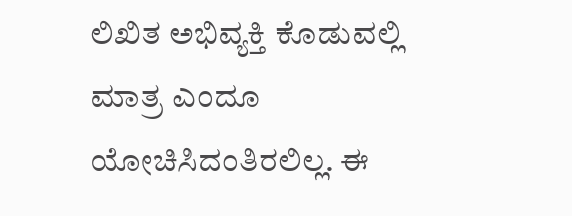ಲಿಖಿತ ಅಭಿವ್ಯಕ್ತಿ ಕೊಡುವಲ್ಲಿ ಮಾತ್ರ ಎಂದೂ ಯೋಚಿಸಿದಂತಿರಲಿಲ್ಲ. ಈ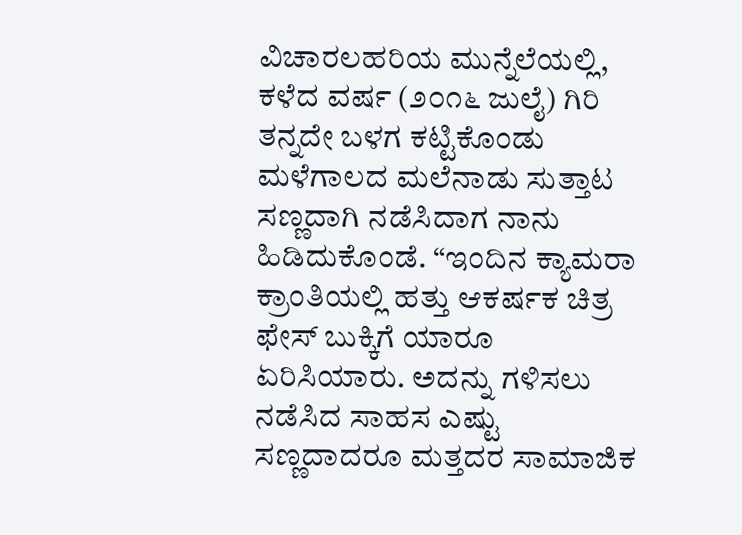ವಿಚಾರಲಹರಿಯ ಮುನ್ನೆಲೆಯಲ್ಲಿ, ಕಳೆದ ವರ್ಷ (೨೦೧೬ ಜುಲೈ) ಗಿರಿ ತನ್ನದೇ ಬಳಗ ಕಟ್ಟಿಕೊಂಡು ಮಳೆಗಾಲದ ಮಲೆನಾಡು ಸುತ್ತಾಟ ಸಣ್ಣದಾಗಿ ನಡೆಸಿದಾಗ ನಾನು ಹಿಡಿದುಕೊಂಡೆ. “ಇಂದಿನ ಕ್ಯಾಮರಾ ಕ್ರಾಂತಿಯಲ್ಲಿ ಹತ್ತು ಆಕರ್ಷಕ ಚಿತ್ರ ಫೇಸ್ ಬುಕ್ಕಿಗೆ ಯಾರೂ ಏರಿಸಿಯಾರು. ಅದನ್ನು ಗಳಿಸಲು ನಡೆಸಿದ ಸಾಹಸ ಎಷ್ಟು ಸಣ್ಣದಾದರೂ ಮತ್ತದರ ಸಾಮಾಜಿಕ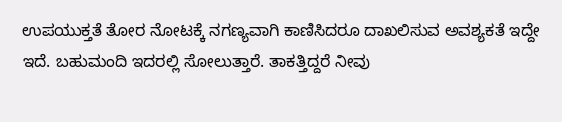ಉಪಯುಕ್ತತೆ ತೋರ ನೋಟಕ್ಕೆ ನಗಣ್ಯವಾಗಿ ಕಾಣಿಸಿದರೂ ದಾಖಲಿಸುವ ಅವಶ್ಯಕತೆ ಇದ್ದೇ ಇದೆ. ಬಹುಮಂದಿ ಇದರಲ್ಲಿ ಸೋಲುತ್ತಾರೆ. ತಾಕತ್ತಿದ್ದರೆ ನೀವು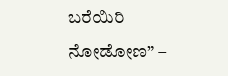ಬರೆಯಿರಿ ನೋಡೋಣ” –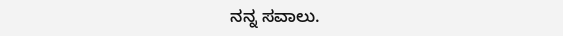ನನ್ನ ಸವಾಲು.